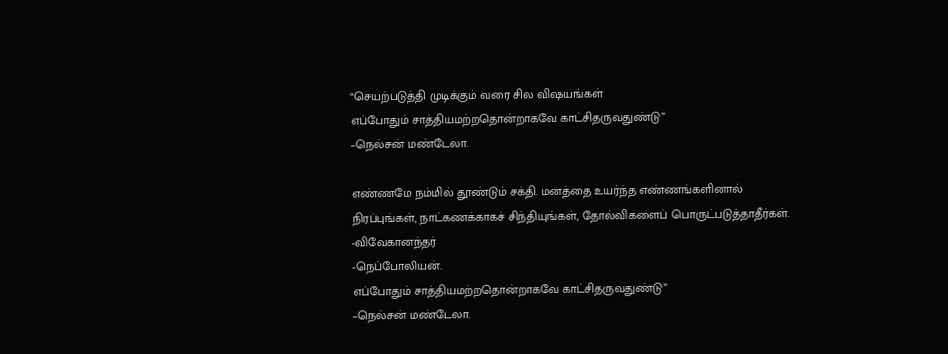“செயற்படுத்தி முடிக்கும் வரை சில விஷயங்கள்
எப்போதும் சாத்தியமற்றதொன்றாகவே காட்சிதருவதுண்டு”
–நெல்சன் மண்டேலா.

எண்ணமே நம்மில் தூண்டும் சக்தி. மனத்தை உயர்ந்த எண்ணங்களினால் நிரப்புங்கள், நாட்கணக்காகச் சிந்தியுங்கள், தோல்விகளைப் பொருட்படுத்தாதீர்கள்.
-விவேகானந்தர்
-நெப்போலியன்.
எப்போதும் சாத்தியமற்றதொன்றாகவே காட்சிதருவதுண்டு”
–நெல்சன் மண்டேலா.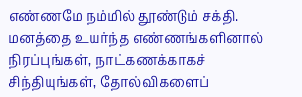எண்ணமே நம்மில் தூண்டும் சக்தி. மனத்தை உயர்ந்த எண்ணங்களினால் நிரப்புங்கள், நாட்கணக்காகச் சிந்தியுங்கள், தோல்விகளைப்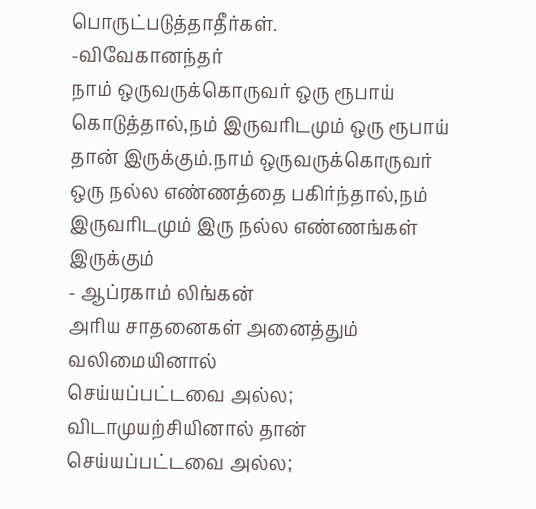பொருட்படுத்தாதீர்கள்.
-விவேகானந்தர்
நாம் ஒருவருக்கொருவர் ஒரு ரூபாய் கொடுத்தால்,நம் இருவரிடமும் ஒரு ரூபாய் தான் இருக்கும்.நாம் ஒருவருக்கொருவர் ஒரு நல்ல எண்ணத்தை பகிர்ந்தால்,நம் இருவரிடமும் இரு நல்ல எண்ணங்கள் இருக்கும்
- ஆப்ரகாம் லிங்கன்
அரிய சாதனைகள் அனைத்தும் வலிமையினால்
செய்யப்பட்டவை அல்ல;
விடாமுயற்சியினால் தான்
செய்யப்பட்டவை அல்ல;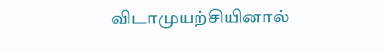விடாமுயற்சியினால்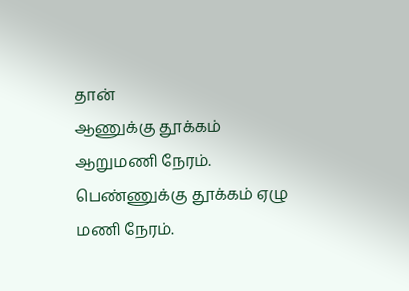தான்
ஆணுக்கு தூக்கம் ஆறுமணி நேரம்.
பெண்ணுக்கு தூக்கம் ஏழு மணி நேரம்.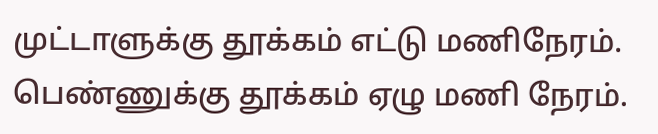முட்டாளுக்கு தூக்கம் எட்டு மணிநேரம்.
பெண்ணுக்கு தூக்கம் ஏழு மணி நேரம்.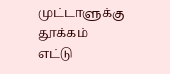முட்டாளுக்கு தூக்கம் எட்டு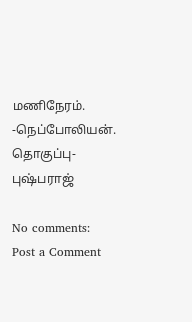மணிநேரம்.
-நெப்போலியன்.
தொகுப்பு- புஷ்பராஜ்

No comments:
Post a Comment